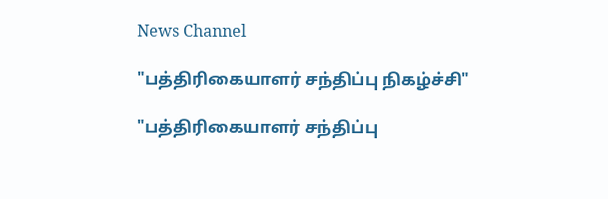News Channel

"பத்திரிகையாளர் சந்திப்பு நிகழ்ச்சி"

"பத்திரிகையாளர் சந்திப்பு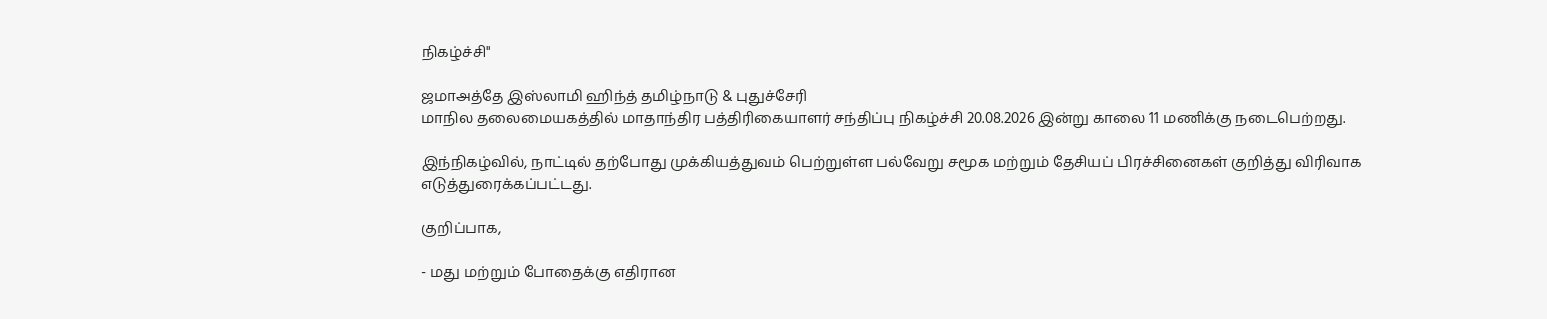நிகழ்ச்சி"

ஜமாஅத்தே இஸ்லாமி ஹிந்த் தமிழ்நாடு & புதுச்சேரி
மாநில தலைமையகத்தில் மாதாந்திர பத்திரிகையாளர் சந்திப்பு நிகழ்ச்சி 20.08.2026 இன்று காலை 11 மணிக்கு நடைபெற்றது.

இந்நிகழ்வில், நாட்டில் தற்போது முக்கியத்துவம் பெற்றுள்ள பல்வேறு சமூக மற்றும் தேசியப் பிரச்சினைகள் குறித்து விரிவாக எடுத்துரைக்கப்பட்டது.

குறிப்பாக,

- மது மற்றும் போதைக்கு எதிரான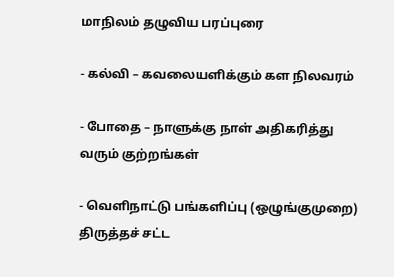மாநிலம் தழுவிய பரப்புரை

- கல்வி – கவலையளிக்கும் கள நிலவரம்

- போதை – நாளுக்கு நாள் அதிகரித்து வரும் குற்றங்கள்

- வெளிநாட்டு பங்களிப்பு (ஒழுங்குமுறை) திருத்தச் சட்ட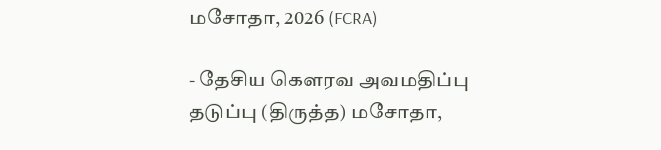மசோதா, 2026 (FCRA)

- தேசிய கௌரவ அவமதிப்பு தடுப்பு (திருத்த) மசோதா,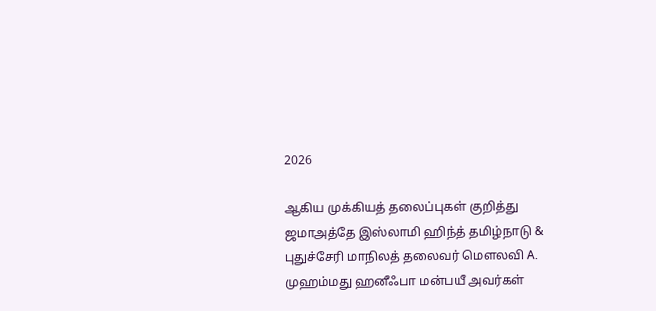2026

ஆகிய முக்கியத் தலைப்புகள் குறித்து
ஜமாஅத்தே இஸ்லாமி ஹிந்த் தமிழ்நாடு & புதுச்சேரி மாநிலத் தலைவர் மௌலவி A. முஹம்மது ஹனீஃபா மன்பயீ அவர்கள்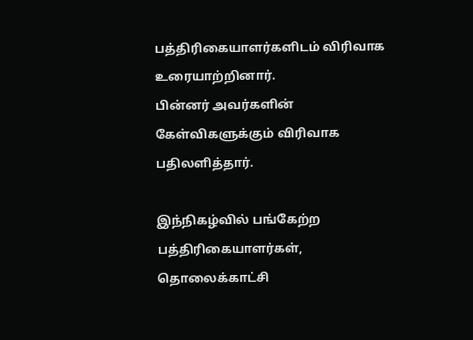பத்திரிகையாளர்களிடம் விரிவாக உரையாற்றினார்.
பின்னர் அவர்களின் கேள்விகளுக்கும் விரிவாக பதிலளித்தார்.

இந்நிகழ்வில் பங்கேற்ற பத்திரிகையாளர்கள், தொலைக்காட்சி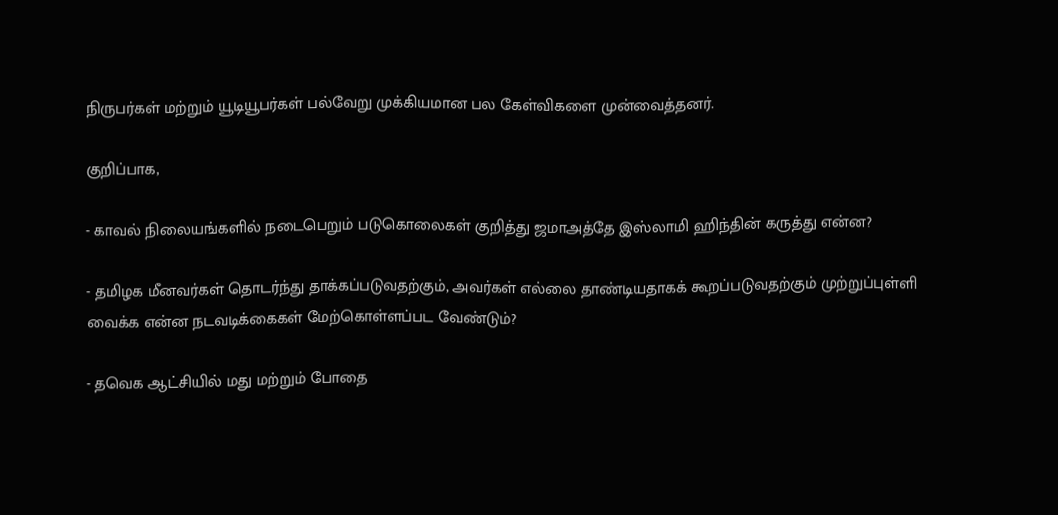நிருபர்கள் மற்றும் யூடியூபர்கள் பல்வேறு முக்கியமான பல கேள்விகளை முன்வைத்தனர்.

குறிப்பாக,

- காவல் நிலையங்களில் நடைபெறும் படுகொலைகள் குறித்து ஜமாஅத்தே இஸ்லாமி ஹிந்தின் கருத்து என்ன?

- தமிழக மீனவர்கள் தொடர்ந்து தாக்கப்படுவதற்கும், அவர்கள் எல்லை தாண்டியதாகக் கூறப்படுவதற்கும் முற்றுப்புள்ளி வைக்க என்ன நடவடிக்கைகள் மேற்கொள்ளப்பட வேண்டும்?

- தவெக ஆட்சியில் மது மற்றும் போதை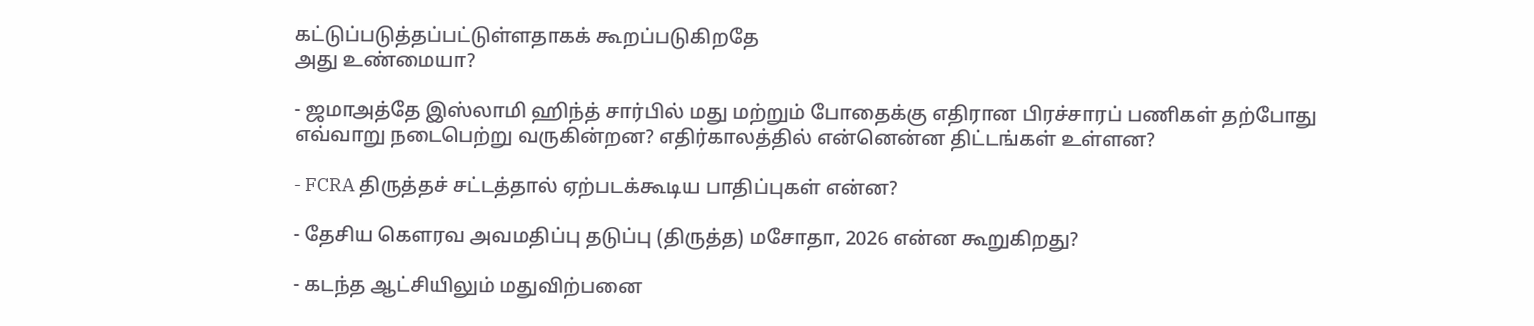கட்டுப்படுத்தப்பட்டுள்ளதாகக் கூறப்படுகிறதே
அது உண்மையா?

- ஜமாஅத்தே இஸ்லாமி ஹிந்த் சார்பில் மது மற்றும் போதைக்கு எதிரான பிரச்சாரப் பணிகள் தற்போது எவ்வாறு நடைபெற்று வருகின்றன? எதிர்காலத்தில் என்னென்ன திட்டங்கள் உள்ளன?

- FCRA திருத்தச் சட்டத்தால் ஏற்படக்கூடிய பாதிப்புகள் என்ன?

- தேசிய கௌரவ அவமதிப்பு தடுப்பு (திருத்த) மசோதா, 2026 என்ன கூறுகிறது?

- கடந்த ஆட்சியிலும் மதுவிற்பனை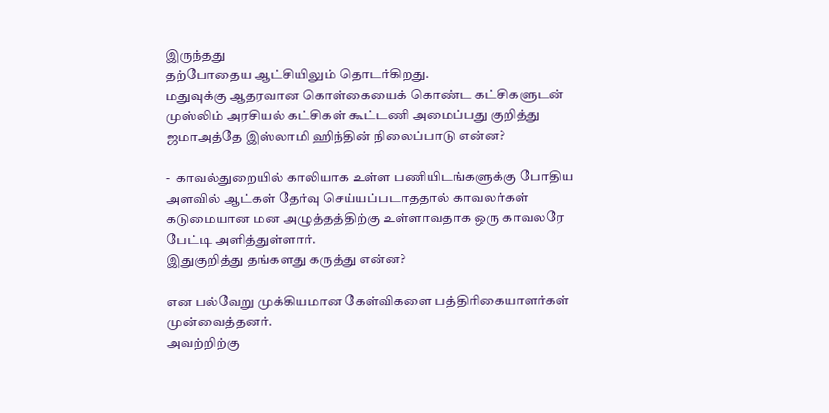இருந்தது
தற்போதைய ஆட்சியிலும் தொடர்கிறது.
மதுவுக்கு ஆதரவான கொள்கையைக் கொண்ட கட்சிகளுடன் முஸ்லிம் அரசியல் கட்சிகள் கூட்டணி அமைப்பது குறித்து ஜமாஅத்தே இஸ்லாமி ஹிந்தின் நிலைப்பாடு என்ன?

-  காவல்துறையில் காலியாக உள்ள பணியிடங்களுக்கு போதிய அளவில் ஆட்கள் தேர்வு செய்யப்படாததால் காவலர்கள் கடுமையான மன அழுத்தத்திற்கு உள்ளாவதாக ஒரு காவலரே பேட்டி அளித்துள்ளார்.
இதுகுறித்து தங்களது கருத்து என்ன?

என பல்வேறு முக்கியமான கேள்விகளை பத்திரிகையாளர்கள் முன்வைத்தனர்.
அவற்றிற்கு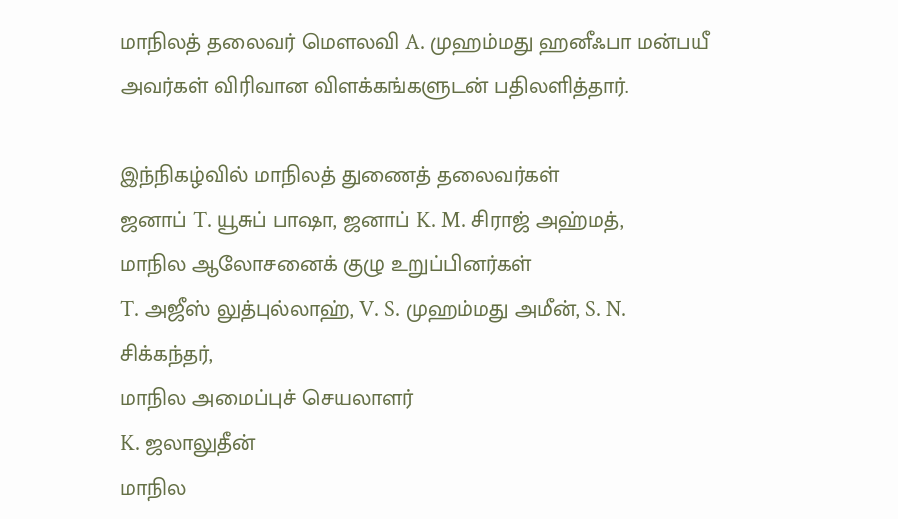மாநிலத் தலைவர் மௌலவி A. முஹம்மது ஹனீஃபா மன்பயீ அவர்கள் விரிவான விளக்கங்களுடன் பதிலளித்தார்.

இந்நிகழ்வில் மாநிலத் துணைத் தலைவர்கள்
ஜனாப் T. யூசுப் பாஷா, ஜனாப் K. M. சிராஜ் அஹ்மத்,
மாநில ஆலோசனைக் குழு உறுப்பினர்கள்
T. அஜீஸ் லுத்புல்லாஹ், V. S. முஹம்மது அமீன், S. N. சிக்கந்தர்,
மாநில அமைப்புச் செயலாளர்
K. ஜலாலுதீன்
மாநில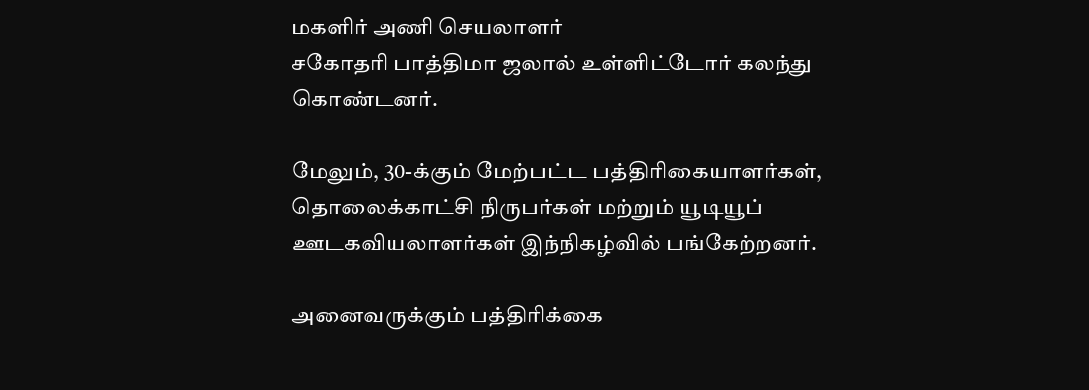மகளிர் அணி செயலாளர்
சகோதரி பாத்திமா ஜலால் உள்ளிட்டோர் கலந்து கொண்டனர்.

மேலும், 30-க்கும் மேற்பட்ட பத்திரிகையாளர்கள், தொலைக்காட்சி நிருபர்கள் மற்றும் யூடியூப் ஊடகவியலாளர்கள் இந்நிகழ்வில் பங்கேற்றனர்.

அனைவருக்கும் பத்திரிக்கை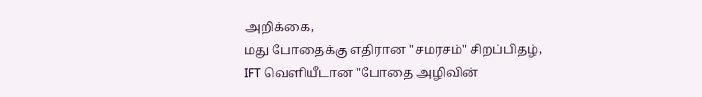அறிக்கை,
மது போதைக்கு எதிரான "சமரசம்" சிறப்பிதழ்,
IFT வெளியீடான "போதை அழிவின்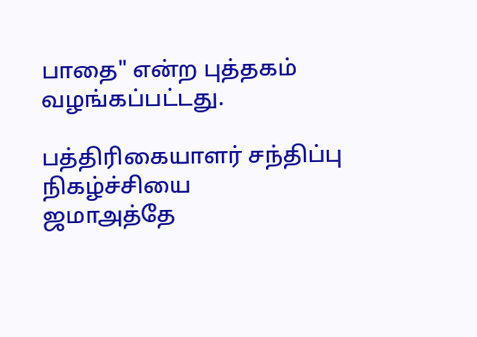பாதை" என்ற புத்தகம் வழங்கப்பட்டது.

பத்திரிகையாளர் சந்திப்பு நிகழ்ச்சியை
ஜமாஅத்தே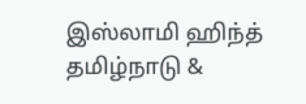இஸ்லாமி ஹிந்த் தமிழ்நாடு &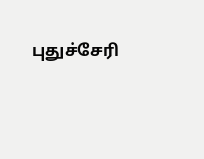புதுச்சேரி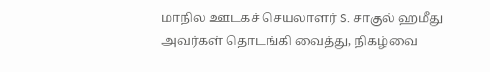மாநில ஊடகச் செயலாளர் S. சாகுல் ஹமீது அவர்கள் தொடங்கி வைத்து, நிகழ்வை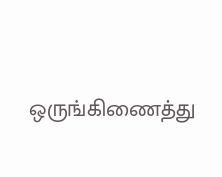ஒருங்கிணைத்து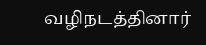வழிநடத்தினார்